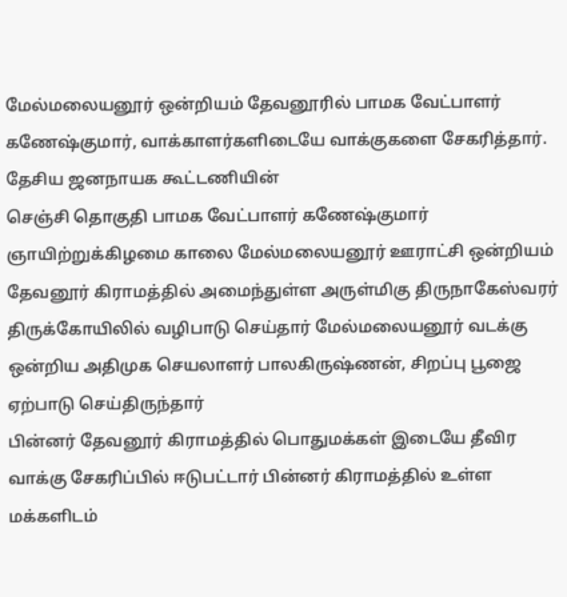மேல்மலையனூர் ஒன்றியம் தேவனூரில் பாமக வேட்பாளர் கணேஷ்குமார், வாக்காளர்களிடையே வாக்குகளை சேகரித்தார்.
தேசிய ஜனநாயக கூட்டணியின்
செஞ்சி தொகுதி பாமக வேட்பாளர் கணேஷ்குமார் ஞாயிற்றுக்கிழமை காலை மேல்மலையனூர் ஊராட்சி ஒன்றியம் தேவனூர் கிராமத்தில் அமைந்துள்ள அருள்மிகு திருநாகேஸ்வரர் திருக்கோயிலில் வழிபாடு செய்தார் மேல்மலையனூர் வடக்கு ஒன்றிய அதிமுக செயலாளர் பாலகிருஷ்ணன், சிறப்பு பூஜை ஏற்பாடு செய்திருந்தார்
பின்னர் தேவனூர் கிராமத்தில் பொதுமக்கள் இடையே தீவிர வாக்கு சேகரிப்பில் ஈடுபட்டார் பின்னர் கிராமத்தில் உள்ள மக்களிடம்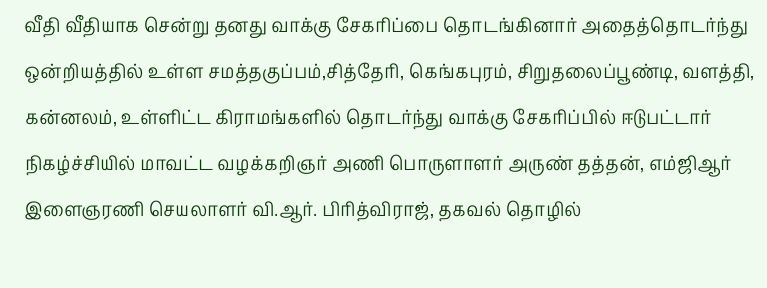வீதி வீதியாக சென்று தனது வாக்கு சேகரிப்பை தொடங்கினார் அதைத்தொடர்ந்து ஒன்றியத்தில் உள்ள சமத்தகுப்பம்,சித்தேரி, கெங்கபுரம், சிறுதலைப்பூண்டி, வளத்தி, கன்னலம், உள்ளிட்ட கிராமங்களில் தொடர்ந்து வாக்கு சேகரிப்பில் ஈடுபட்டார் நிகழ்ச்சியில் மாவட்ட வழக்கறிஞர் அணி பொருளாளர் அருண் தத்தன், எம்ஜிஆர் இளைஞரணி செயலாளர் வி.ஆர். பிரித்விராஜ், தகவல் தொழில்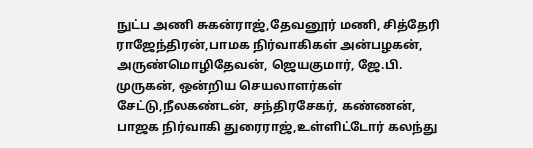நுட்ப அணி சுகன்ராஜ்,தேவனூர் மணி, சித்தேரி ராஜேந்திரன்,பாமக நிர்வாகிகள் அன்பழகன், அருண்மொழிதேவன், ஜெயகுமார், ஜே.பி. முருகன், ஒன்றிய செயலாளர்கள் சேட்டு,நீலகண்டன், சந்திரசேகர், கண்ணன், பாஜக நிர்வாகி துரைராஜ்,உள்ளிட்டோர் கலந்து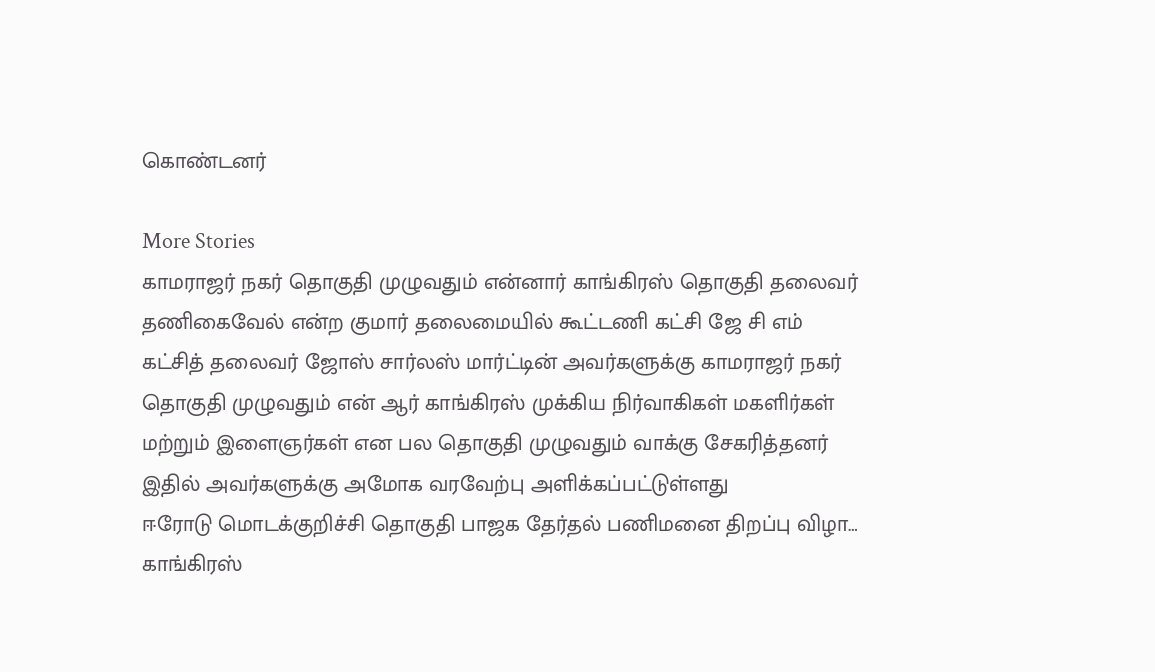கொண்டனர்

More Stories
காமராஜர் நகர் தொகுதி முழுவதும் என்னார் காங்கிரஸ் தொகுதி தலைவர் தணிகைவேல் என்ற குமார் தலைமையில் கூட்டணி கட்சி ஜே சி எம் கட்சித் தலைவர் ஜோஸ் சார்லஸ் மார்ட்டின் அவர்களுக்கு காமராஜர் நகர் தொகுதி முழுவதும் என் ஆர் காங்கிரஸ் முக்கிய நிர்வாகிகள் மகளிர்கள் மற்றும் இளைஞர்கள் என பல தொகுதி முழுவதும் வாக்கு சேகரித்தனர் இதில் அவர்களுக்கு அமோக வரவேற்பு அளிக்கப்பட்டுள்ளது
ஈரோடு மொடக்குறிச்சி தொகுதி பாஜக தேர்தல் பணிமனை திறப்பு விழா…
காங்கிரஸ்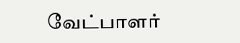வேட்பாளர்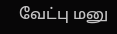வேட்பு மனு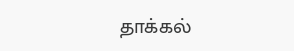தாக்கல்